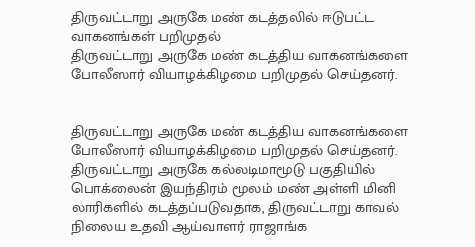திருவட்டாறு அருகே மண் கடத்தலில் ஈடுபட்ட வாகனங்கள் பறிமுதல்
திருவட்டாறு அருகே மண் கடத்திய வாகனங்களை போலீஸார் வியாழக்கிழமை பறிமுதல் செய்தனர்.


திருவட்டாறு அருகே மண் கடத்திய வாகனங்களை போலீஸார் வியாழக்கிழமை பறிமுதல் செய்தனர்.
திருவட்டாறு அருகே கல்லடிமாமூடு பகுதியில் பொக்லைன் இயந்திரம் மூலம் மண் அள்ளி மினி லாரிகளில் கடத்தப்படுவதாக, திருவட்டாறு காவல் நிலைய உதவி ஆய்வாளர் ராஜாங்க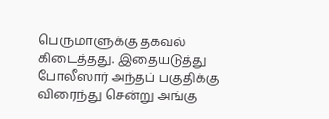பெருமாளுக்கு தகவல் கிடைத்தது. இதையடுத்து போலீஸார் அந்தப் பகுதிக்கு விரைந்து சென்று அங்கு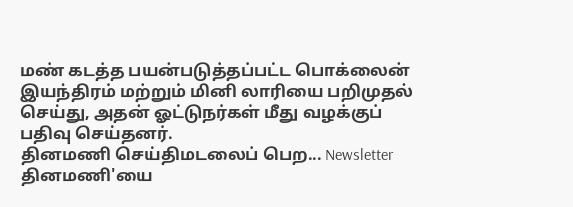மண் கடத்த பயன்படுத்தப்பட்ட பொக்லைன் இயந்திரம் மற்றும் மினி லாரியை பறிமுதல் செய்து, அதன் ஓட்டுநர்கள் மீது வழக்குப் பதிவு செய்தனர்.
தினமணி செய்திமடலைப் பெற... Newsletter
தினமணி'யை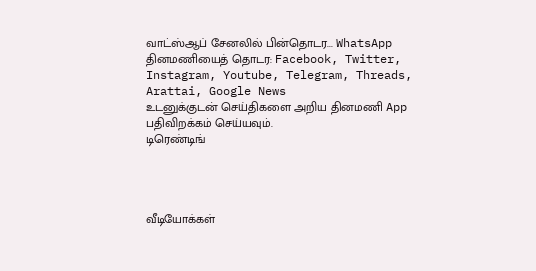வாட்ஸ்ஆப் சேனலில் பின்தொடர... WhatsApp
தினமணியைத் தொடர: Facebook, Twitter, Instagram, Youtube, Telegram, Threads, Arattai, Google News
உடனுக்குடன் செய்திகளை அறிய தினமணி App பதிவிறக்கம் செய்யவும்.
டிரெண்டிங்




வீடியோக்கள்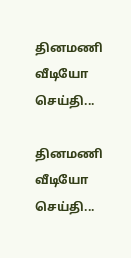தினமணி வீடியோ செய்தி...

தினமணி வீடியோ செய்தி...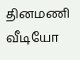தினமணி வீடியோ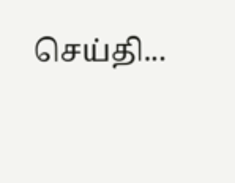செய்தி...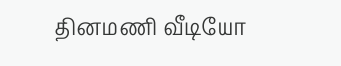தினமணி வீடியோ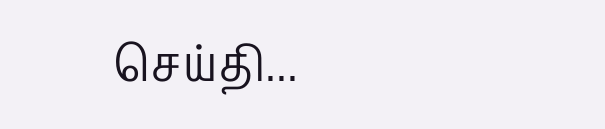செய்தி...